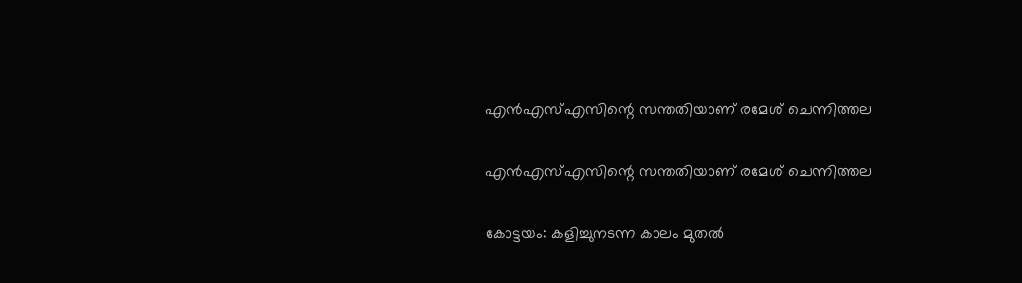എന്‍എസ്എസിന്റെ സന്തതിയാണ് രമേശ് ചെന്നിത്തല

എന്‍എസ്എസിന്റെ സന്തതിയാണ് രമേശ് ചെന്നിത്തല

കോട്ടയം: കളിച്ചുനടന്ന കാലം മുതല്‍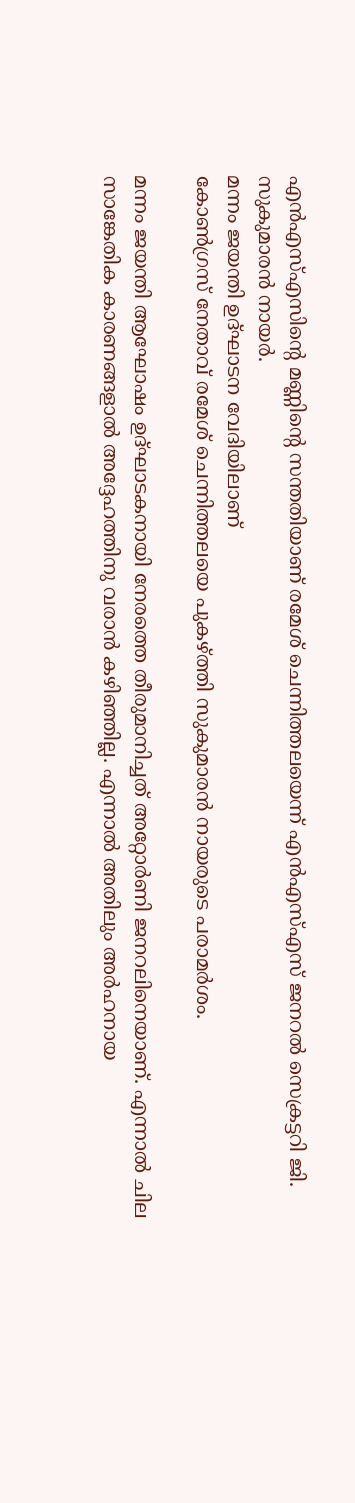എന്‍എസ്എസിന്റെ മണ്ണിന്റെ സന്തതിയാണ് രമേശ് ചെന്നിത്തലയെന്ന് എന്‍എസ്എസ് ജനറല്‍ സെക്രട്ടറി ജി. സുകുമാരന്‍ നായര്‍.
മന്നം ജയന്തി ഉദ്ഘാടന വേദിയിലാണ്
കോണ്‍ഗ്രസ് നേതാവ് രമേശ് ചെന്നിത്തലയെ പുകഴ്ത്തി സുകുമാരന്‍ നായരുടെ പരാമർശം.

മന്നം ജയന്തി ആഘോഷം ഉദ്ഘാടകനായി നേരത്തെ തീരുമാനിച്ചത് അറ്റോര്‍ണി ജനറലിനെയാണ്. എന്നാല്‍ ചില സാങ്കേതിക കാരണങ്ങളാല്‍ അദ്ദേഹത്തിനു വരാന്‍ കഴിഞ്ഞില്ല. എന്നാല്‍ അതിലും അര്‍ഹനായ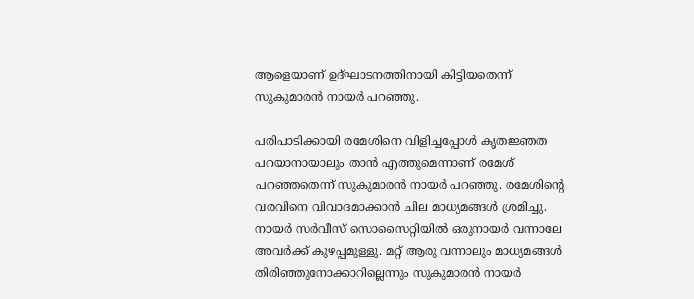ആളെയാണ് ഉദ്ഘാടനത്തിനായി കിട്ടിയതെന്ന് സുകുമാരന്‍ നായര്‍ പറഞ്ഞു.

പരിപാടിക്കായി രമേശിനെ വിളിച്ചപ്പോള്‍ കൃതജ്ഞത പറയാനായാലും താന്‍ എത്തുമെന്നാണ് രമേശ് പറഞ്ഞതെന്ന് സുകുമാരന്‍ നായര്‍ പറഞ്ഞു. രമേശിന്റെ വരവിനെ വിവാദമാക്കാന്‍ ചില മാധ്യമങ്ങള്‍ ശ്രമിച്ചു. നായര്‍ സര്‍വീസ് സൊസൈറ്റിയില്‍ ഒരുനായര്‍ വന്നാലേ അവര്‍ക്ക് കുഴപ്പമുള്ളു. മറ്റ് ആരു വന്നാലും മാധ്യമങ്ങള്‍ തിരിഞ്ഞുനോക്കാറില്ലെന്നും സുകുമാരന്‍ നായര്‍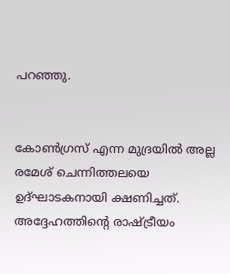പറഞ്ഞു.


കോണ്‍ഗ്രസ് എന്ന മുദ്രയില്‍ അല്ല രമേശ് ചെന്നിത്തലയെ ഉദ്ഘാടകനായി ക്ഷണിച്ചത്. അദ്ദേഹത്തിന്റെ രാഷ്ട്രീയം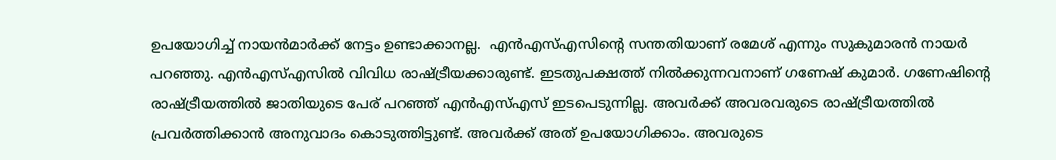ഉപയോഗിച്ച് നായന്‍മാര്‍ക്ക് നേട്ടം ഉണ്ടാക്കാനല്ല.  എന്‍എസ്എസിന്റെ സന്തതിയാണ് രമേശ് എന്നും സുകുമാരന്‍ നായര്‍ പറഞ്ഞു. എന്‍എസ്എസില്‍ വിവിധ രാഷ്ട്രീയക്കാരുണ്ട്. ഇടതുപക്ഷത്ത് നില്‍ക്കുന്നവനാണ് ഗണേഷ് കുമാര്‍. ഗണേഷിന്റെ രാഷ്ട്രീയത്തില്‍ ജാതിയുടെ പേര് പറഞ്ഞ് എന്‍എസ്എസ് ഇടപെടുന്നില്ല. അവര്‍ക്ക് അവരവരുടെ രാഷ്ട്രീയത്തില്‍ പ്രവര്‍ത്തിക്കാന്‍ അനുവാദം കൊടുത്തിട്ടുണ്ട്. അവര്‍ക്ക് അത് ഉപയോഗിക്കാം. അവരുടെ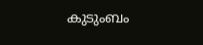കുടുംബം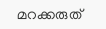മറക്കരുത്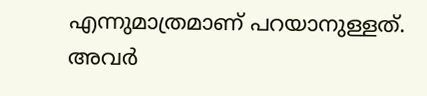എന്നുമാത്രമാണ് പറയാനുള്ളത്. അവര്‍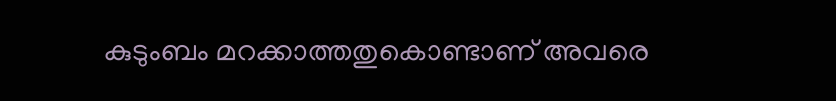കുടുംബം മറക്കാത്തതുകൊണ്ടാണ് അവരെ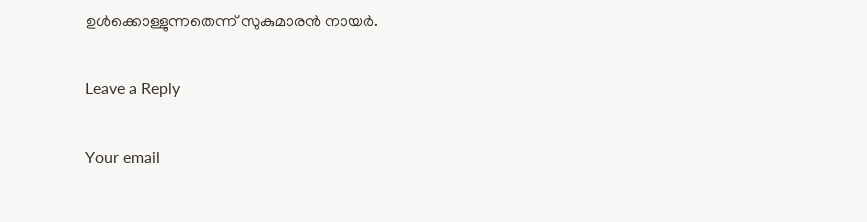ഉള്‍ക്കൊള്ളുന്നതെന്ന് സുകുമാരന്‍ നായര്‍.

Leave a Reply

Your email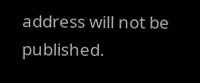address will not be published.